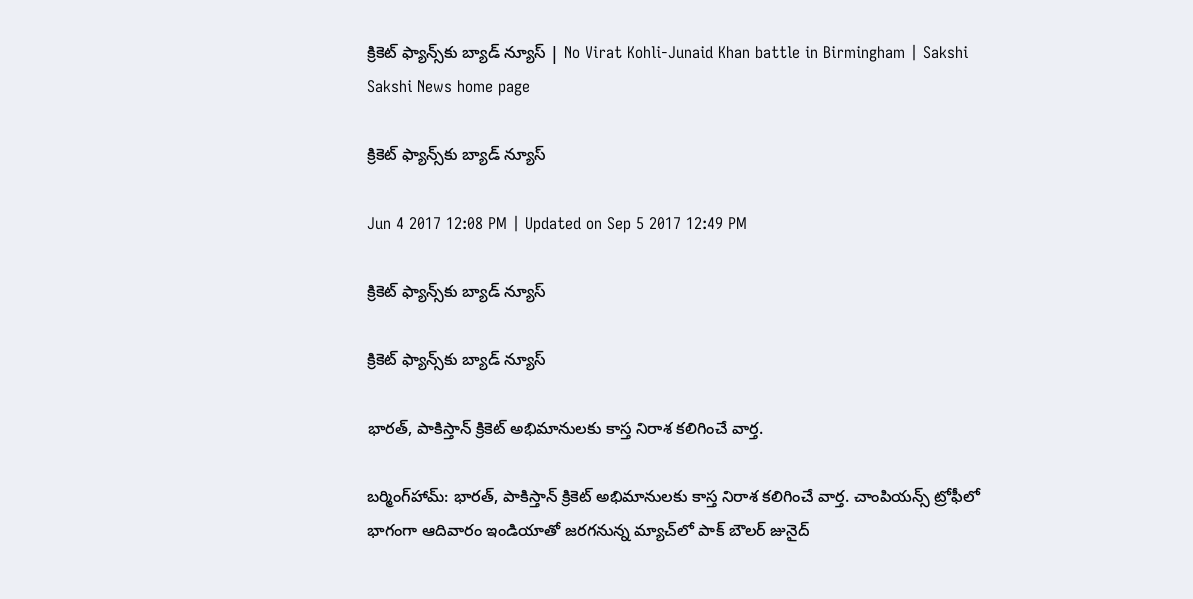క్రికెట్‌ ఫ్యాన్స్‌కు బ్యాడ్‌ న్యూస్‌ | No Virat Kohli-Junaid Khan battle in Birmingham | Sakshi
Sakshi News home page

క్రికెట్‌ ఫ్యాన్స్‌కు బ్యాడ్‌ న్యూస్‌

Jun 4 2017 12:08 PM | Updated on Sep 5 2017 12:49 PM

క్రికెట్‌ ఫ్యాన్స్‌కు బ్యాడ్‌ న్యూస్‌

క్రికెట్‌ ఫ్యాన్స్‌కు బ్యాడ్‌ న్యూస్‌

భారత్‌, పాకిస్తాన్‌ క్రికెట్‌ అభిమానులకు కాస్త నిరాశ కలిగించే వార్త.

బర్మింగ్‌హామ్‌: భారత్‌, పాకిస్తాన్‌ క్రికెట్‌ అభిమానులకు కాస్త నిరాశ కలిగించే వార్త. చాంపియన్స్‌ ట్రోఫీలో భాగంగా ఆదివారం ఇండియాతో జరగనున్న మ్యాచ్‌లో పాక్‌ బౌలర్‌ జునైద్‌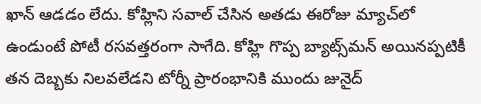ఖాన్‌ ఆడడం లేదు. కోహ్లిని సవాల్‌ చేసిన అతడు ఈరోజు మ్యాచ్‌లో ఉండుంటే పోటీ రసవత్తరంగా సాగేది. కోహ్లి గొప్ప బ్యాట్స్‌మన్‌ అయినప్పటికీ తన దెబ్బకు నిలవలేడని టోర్నీ ప్రారంభానికి ముందు జునైద్‌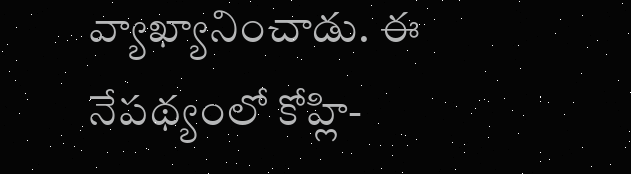వ్యాఖ్యానించాడు. ఈ నేపథ్యంలో కోహ్లి-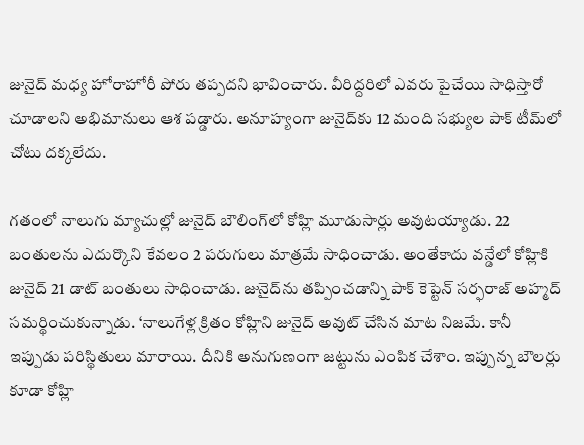జునైద్‌ మధ్య హోరాహోరీ పోరు తప్పదని భావించారు. వీరిద్దరిలో ఎవరు పైచేయి సాధిస్తారో చూడాలని అభిమానులు ఆశ పడ్డారు. అనూహ్యంగా జునైద్‌కు 12 మంది సభ్యుల పాక్‌ టీమ్‌లో చోటు దక్కలేదు.

గతంలో నాలుగు మ్యాచుల్లో జునైద్‌ బౌలింగ్‌లో కోహ్లి మూడుసార్లు అవుటయ్యాడు. 22 బంతులను ఎదుర్కొని కేవలం 2 పరుగులు మాత్రమే సాధించాడు. అంతేకాదు వన్డేలో కోహ్లికి జునైద్‌ 21 డాట్‌ బంతులు సాధించాడు. జునైద్‌ను తప్పించడాన్ని పాక్‌ కెప్టెన్‌ సర్ఫరాజ్‌ అహ్మద్‌ సమర్థించుకున్నాడు. ‘నాలుగేళ్ల క్రితం కోహ్లిని జునైద్‌ అవుట్‌ చేసిన మాట నిజమే. కానీ ఇప్పుడు పరిస్థితులు మారాయి. దీనికి అనుగుణంగా జట్టును ఎంపిక చేశాం. ఇప్పున్న బౌలర్లు కూడా కోహ్లి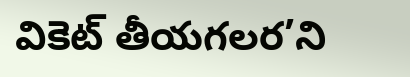వికెట్‌ తీయగలర’ని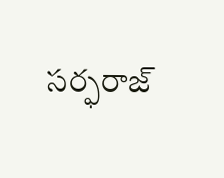సర్ఫరాజ్‌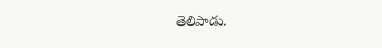తెలిపాడు.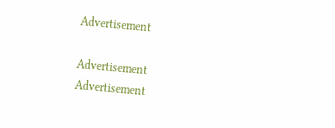Advertisement

Advertisement
Advertisement